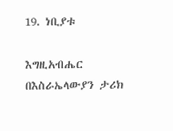19. ነቢያቱ

እግዚአብሔር በእስራኤላውያን ታሪክ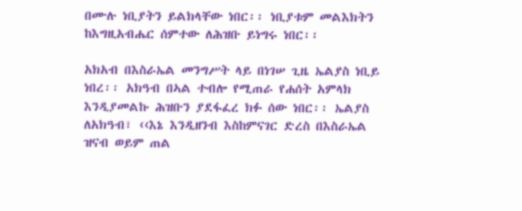በሙሉ ነቢያትን ይልክላቸው ነበር፡፡ ነቢያቱም መልእክትን ከእግዚአብሔር ሰምተው ለሕዝቡ ይነግሩ ነበር፡፡

አክአብ በእስራኤል መንግሥት ላይ በነገሠ ጊዜ ኤልያስ ነቢይ ነበረ፡፡ አክዓብ በኣል ተብሎ የሚጠራ የሐሰት አምላክ እንዲያመልኩ ሕዝቡን ያደፋፈረ ክፉ ሰው ነበር፡፡ ኤልያስ ለአክዓብ፣ ‹‹እኔ እንዲዘንብ እስከምናገር ድረስ በእስራኤል ዝናብ ወይም ጠል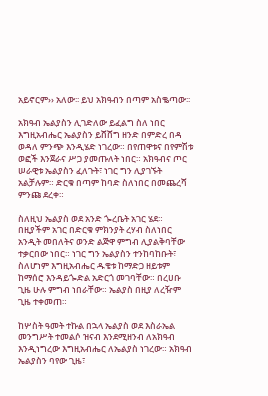አይኖርም›› አለው፡፡ ይህ አክዓብን በጣም አስቈጣው፡፡

አክዓብ ኤልያስን ሊገድለው ይፈልግ ስለ ነበር እግዚአብሔር ኤልያስን ይሸሸግ ዘንድ በምድረ በዳ ወዳለ ምንጭ እንዲሄድ ነገረው። በየጠዋቱና በየምሽቱ ወፎች እንጀራና ሥጋ ያመጡለት ነበር። አክዓብና ጦር ሠራዊቱ ኤልያስን ፈለጉት፣ ነገር ግን ሊያገኙት አልቻሉም። ድርቁ በጣም ከባድ ስለነበር በመጨረሻ ምንጩ ደረቀ።

ስለዚህ ኤልያስ ወደ አንድ ጐረቤት አገር ሄደ። በዚያችም አገር በድርቁ ምክንያት ረሃብ ስለነበር አንዲት መበለትና ወንድ ልጅዋ ምግብ ሊያልቅባቸው ተቃርበው ነበር። ነገር ግን ኤልያስን ተንከባከቡት፣ ስለሆነም እግዚአብሔር ዱቄቱ ከማድጋ ዘይቱም ከማሰሮ እንዳይጐድል አድርጎ መገባቸው። በረሀቡ ጊዜ ሁሉ ምግብ ነበራቸው። ኤልያስ በዚያ ለረዥም ጊዜ ተቀመጠ።

ከሦስት ዓመት ተኩል በኋላ ኤልያስ ወደ እስራኤል መንግሥት ተመልሶ ዝናብ እንደሚዘንብ ለአክዓብ እንዲነግረው እግዚአብሔር ለኤልያስ ነገረው። አክዓብ ኤልያስን ባየው ጊዜ፣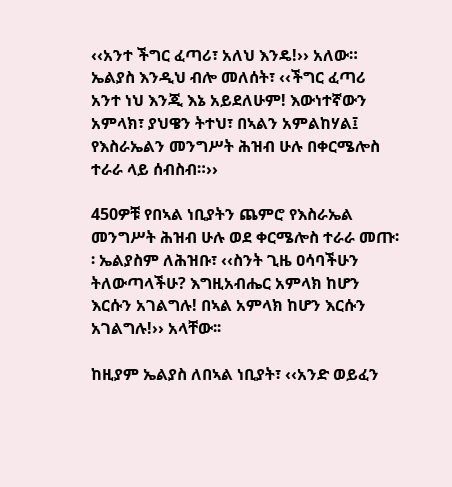‹‹አንተ ችግር ፈጣሪ፣ አለህ እንዴ!›› አለው። ኤልያስ እንዲህ ብሎ መለሰት፣ ‹‹ችግር ፈጣሪ አንተ ነህ እንጂ እኔ አይደለሁም! እውነተኛውን አምላክ፣ ያህዌን ትተህ፣ በኣልን አምልከሃል፤ የእስራኤልን መንግሥት ሕዝብ ሁሉ በቀርሜሎስ ተራራ ላይ ሰብስብ።››

450ዎቹ የበኣል ነቢያትን ጨምሮ የእስራኤል መንግሥት ሕዝብ ሁሉ ወደ ቀርሜሎስ ተራራ መጡ፡፡ ኤልያስም ለሕዝቡ፣ ‹‹ስንት ጊዜ ዐሳባችሁን ትለውጣላችሁ? እግዚአብሔር አምላክ ከሆን እርሱን አገልግሉ! በኣል አምላክ ከሆን እርሱን አገልግሉ!›› አላቸው፡፡

ከዚያም ኤልያስ ለበኣል ነቢያት፣ ‹‹አንድ ወይፈን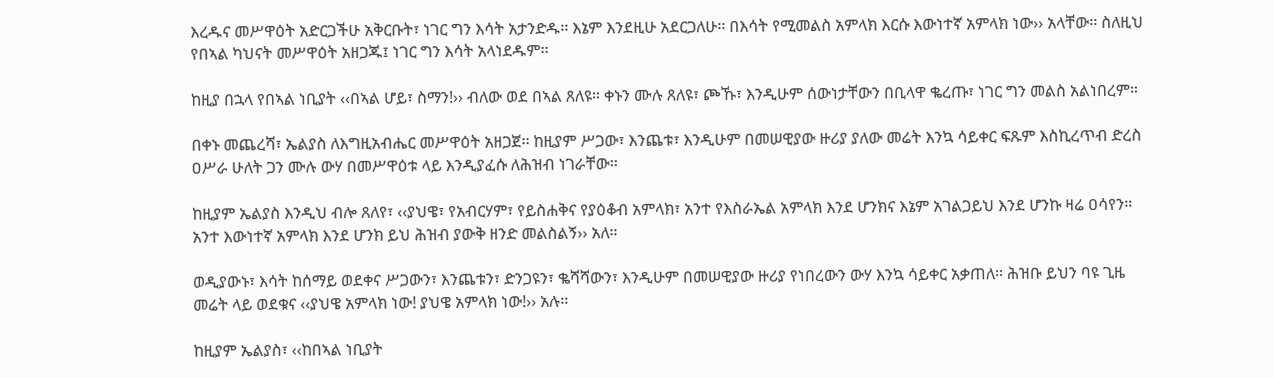እረዱና መሥዋዕት አድርጋችሁ አቅርቡት፣ ነገር ግን እሳት አታንድዱ፡፡ እኔም እንደዚሁ አደርጋለሁ፡፡ በእሳት የሚመልስ አምላክ እርሱ እውነተኛ አምላክ ነው›› አላቸው፡፡ ስለዚህ የበኣል ካህናት መሥዋዕት አዘጋጁ፤ ነገር ግን እሳት አላነደዱም፡፡

ከዚያ በኋላ የበኣል ነቢያት ‹‹በኣል ሆይ፣ ስማን!›› ብለው ወደ በኣል ጸለዩ። ቀኑን ሙሉ ጸለዩ፣ ጮኹ፣ እንዲሁም ሰውነታቸውን በቢላዋ ቈረጡ፣ ነገር ግን መልስ አልነበረም።

በቀኑ መጨረሻ፣ ኤልያስ ለእግዚአብሔር መሥዋዕት አዘጋጀ፡፡ ከዚያም ሥጋው፣ እንጨቱ፣ እንዲሁም በመሠዊያው ዙሪያ ያለው መሬት እንኳ ሳይቀር ፍጹም እስኪረጥብ ድረስ ዐሥራ ሁለት ጋን ሙሉ ውሃ በመሥዋዕቱ ላይ እንዲያፈሱ ለሕዝብ ነገራቸው፡፡

ከዚያም ኤልያስ እንዲህ ብሎ ጸለየ፣ ‹‹ያህዌ፣ የአብርሃም፣ የይስሐቅና የያዕቆብ አምላክ፣ አንተ የእስራኤል አምላክ እንደ ሆንክና እኔም አገልጋይህ እንደ ሆንኩ ዛሬ ዐሳየን። አንተ እውነተኛ አምላክ እንደ ሆንክ ይህ ሕዝብ ያውቅ ዘንድ መልስልኝ›› አለ።

ወዲያውኑ፣ እሳት ከሰማይ ወደቀና ሥጋውን፣ እንጨቱን፣ ድንጋዩን፣ ቈሻሻውን፣ እንዲሁም በመሠዊያው ዙሪያ የነበረውን ውሃ እንኳ ሳይቀር አቃጠለ፡፡ ሕዝቡ ይህን ባዩ ጊዜ መሬት ላይ ወደቁና ‹‹ያህዌ አምላክ ነው! ያህዌ አምላክ ነው!›› አሉ፡፡

ከዚያም ኤልያስ፣ ‹‹ከበኣል ነቢያት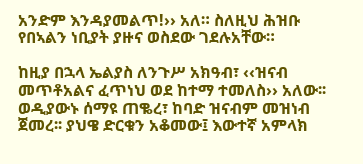አንድም እንዳያመልጥ!›› አለ። ስለዚህ ሕዝቡ የበኣልን ነቢያት ያዙና ወስደው ገደሉአቸው።

ከዚያ በኋላ ኤልያስ ለንጉሥ አክዓብ፣ ‹‹ዝናብ መጥቶአልና ፈጥነህ ወደ ከተማ ተመለስ›› አለው፡፡ ወዲያውኑ ሰማዩ ጠቈረ፣ ከባድ ዝናብም መዝነብ ጀመረ፡፡ ያህዌ ድርቁን አቆመው፤ እውተኛ አምላክ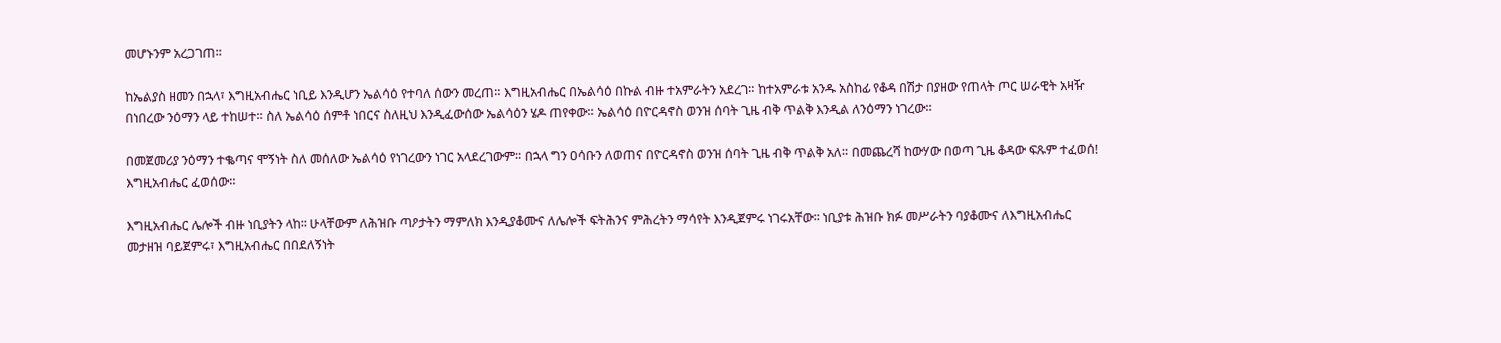መሆኑንም አረጋገጠ፡፡

ከኤልያስ ዘመን በኋላ፣ እግዚአብሔር ነቢይ እንዲሆን ኤልሳዕ የተባለ ሰውን መረጠ። እግዚአብሔር በኤልሳዕ በኩል ብዙ ተአምራትን አደረገ። ከተአምራቱ አንዱ አስከፊ የቆዳ በሽታ በያዘው የጠላት ጦር ሠራዊት አዛዥ በነበረው ንዕማን ላይ ተከሠተ። ስለ ኤልሳዕ ሰምቶ ነበርና ስለዚህ እንዲፈውሰው ኤልሳዕን ሄዶ ጠየቀው። ኤልሳዕ በዮርዳኖስ ወንዝ ሰባት ጊዜ ብቅ ጥልቅ እንዲል ለንዕማን ነገረው።

በመጀመሪያ ንዕማን ተቈጣና ሞኝነት ስለ መሰለው ኤልሳዕ የነገረውን ነገር አላደረገውም። በኋላ ግን ዐሳቡን ለወጠና በዮርዳኖስ ወንዝ ሰባት ጊዜ ብቅ ጥልቅ አለ። በመጨረሻ ከውሃው በወጣ ጊዜ ቆዳው ፍጹም ተፈወሰ! እግዚአብሔር ፈወሰው።

እግዚአብሔር ሌሎች ብዙ ነቢያትን ላከ፡፡ ሁላቸውም ለሕዝቡ ጣዖታትን ማምለክ እንዲያቆሙና ለሌሎች ፍትሕንና ምሕረትን ማሳየት እንዲጀምሩ ነገሩአቸው፡፡ ነቢያቱ ሕዝቡ ክፉ መሥራትን ባያቆሙና ለእግዚአብሔር መታዘዝ ባይጀምሩ፣ እግዚአብሔር በበደለኝነት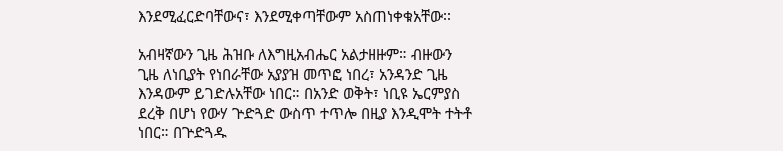እንደሚፈርድባቸውና፣ እንደሚቀጣቸውም አስጠነቀቁአቸው፡፡

አብዛኛውን ጊዜ ሕዝቡ ለእግዚአብሔር አልታዘዙም። ብዙውን ጊዜ ለነቢያት የነበራቸው አያያዝ መጥፎ ነበረ፣ አንዳንድ ጊዜ እንዳውም ይገድሉአቸው ነበር። በአንድ ወቅት፣ ነቢዩ ኤርምያስ ደረቅ በሆነ የውሃ ጕድጓድ ውስጥ ተጥሎ በዚያ እንዲሞት ተትቶ ነበር። በጕድጓዱ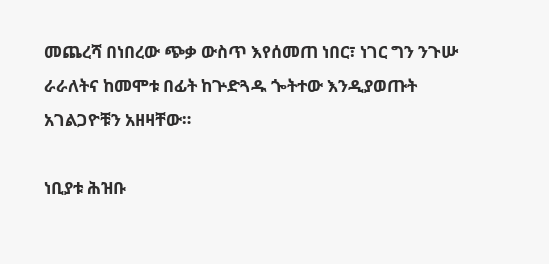መጨረሻ በነበረው ጭቃ ውስጥ እየሰመጠ ነበር፣ ነገር ግን ንጉሡ ራራለትና ከመሞቱ በፊት ከጕድጓዱ ጐትተው እንዲያወጡት አገልጋዮቹን አዘዛቸው።

ነቢያቱ ሕዝቡ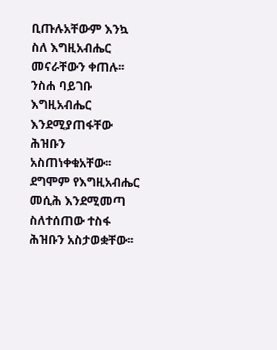ቢጡሉአቸውም እንኳ ስለ እግዚአብሔር መናራቸውን ቀጠሉ፡፡ ንስሐ ባይገቡ እግዚአብሔር እንደሚያጠፋቸው ሕዝቡን አስጠነቀቁአቸው፡፡ ደግሞም የእግዚአብሔር መሲሕ እንደሚመጣ ስለተሰጠው ተስፋ ሕዝቡን አስታወቋቸው፡፡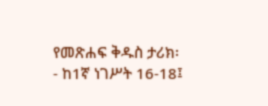የመጽሐፍ ቅዱስ ታሪክ፡- ከ1ኛ ነገሥት 16-18፤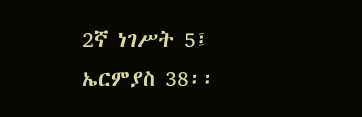2ኛ ነገሥት 5፤ ኤርምያስ 38፡፡